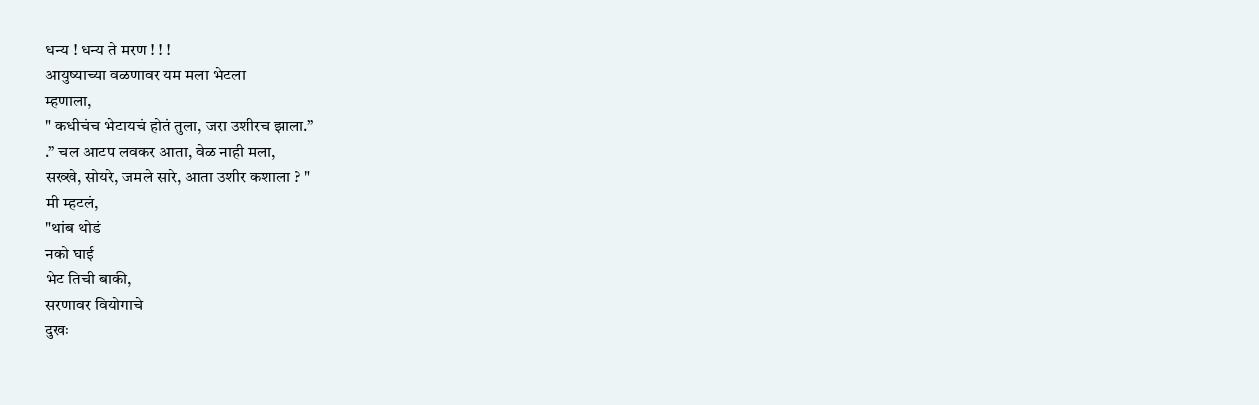धन्य ! धन्य ते मरण ! ! !
आयुष्याच्या वळणावर यम मला भेटला
म्हणाला,
" कधीचंच भेटायचं होतं तुला, जरा उशीरच झाला.”
.” चल आटप लवकर आता, वेळ नाही मला,
सख्खे, सोयरे, जमले सारे, आता उशीर कशाला ? "
मी म्हटलं,
"थांब थोडं
नको घाई
भेट तिची बाकी,
सरणावर वियोगाचे
दुखः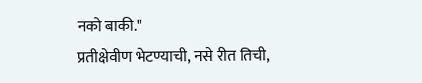नको बाकी."
प्रतीक्षेवीण भेटण्याची, नसे रीत तिची,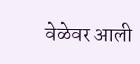वेळेवर आली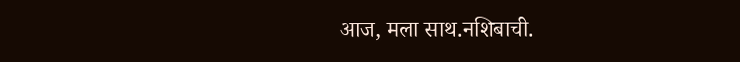आज, मला साथ.नशिबाची.